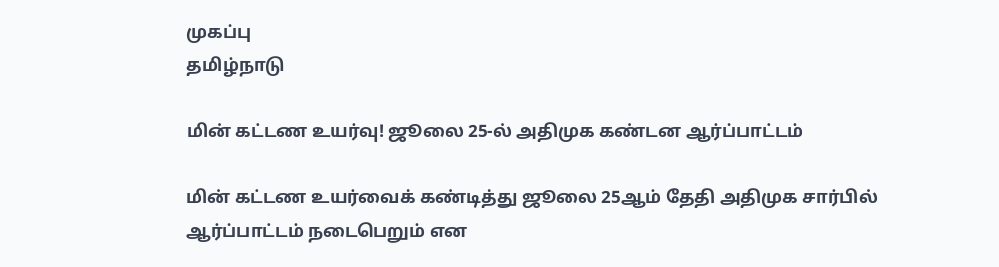முகப்பு
தமிழ்நாடு

மின் கட்டண உயர்வு! ஜூலை 25-ல் அதிமுக கண்டன ஆர்ப்பாட்டம்

மின் கட்டண உயர்வைக் கண்டித்து ஜூலை 25ஆம் தேதி அதிமுக சார்பில் ஆர்ப்பாட்டம் நடைபெறும் என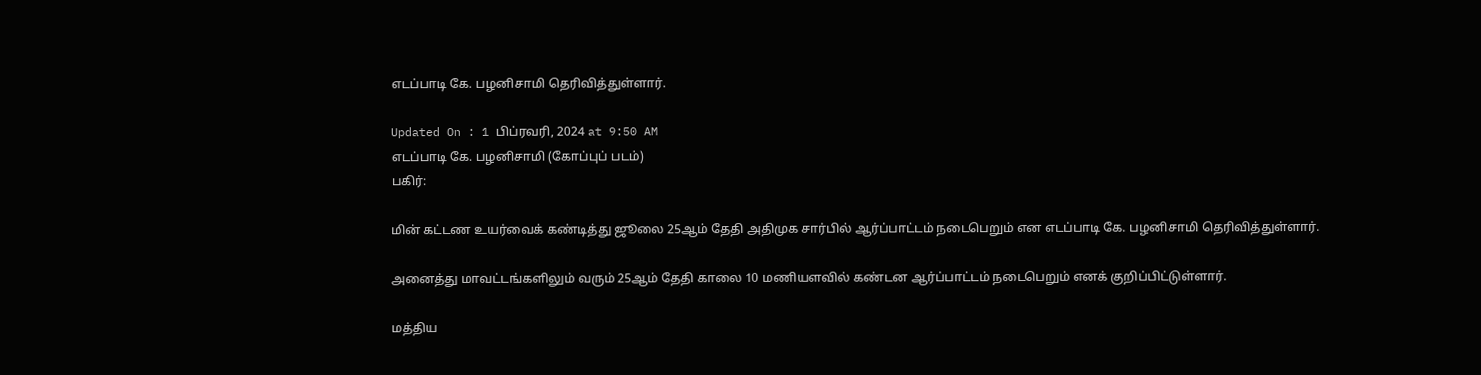எடப்பாடி கே. பழனிசாமி தெரிவித்துள்ளார்.

Updated On : 1 பிப்ரவரி, 2024 at 9:50 AM
எடப்பாடி கே. பழனிசாமி (கோப்புப் படம்)
பகிர்:

மின் கட்டண உயர்வைக் கண்டித்து ஜூலை 25ஆம் தேதி அதிமுக சார்பில் ஆர்ப்பாட்டம் நடைபெறும் என எடப்பாடி கே. பழனிசாமி தெரிவித்துள்ளார்.

அனைத்து மாவட்டங்களிலும் வரும் 25ஆம் தேதி காலை 10 மணியளவில் கண்டன ஆர்ப்பாட்டம் நடைபெறும் எனக் குறிப்பிட்டுள்ளார்.

மத்திய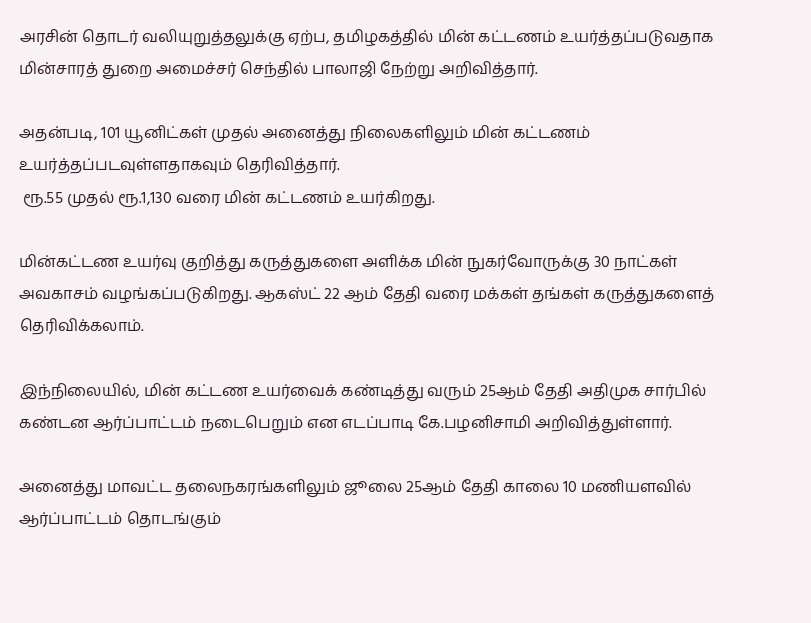அரசின் தொடர் வலியுறுத்தலுக்கு ஏற்ப, தமிழகத்தில் மின் கட்டணம் உயர்த்தப்படுவதாக மின்சாரத் துறை அமைச்சர் செந்தில் பாலாஜி நேற்று அறிவித்தார்.

அதன்படி, 101 யூனிட்கள் முதல் அனைத்து நிலைகளிலும் மின் கட்டணம் உயர்த்தப்படவுள்ளதாகவும் தெரிவித்தார்.
 ரூ.55 முதல் ரூ.1,130 வரை மின் கட்டணம் உயர்கிறது.

மின்கட்டண உயர்வு குறித்து கருத்துகளை அளிக்க மின் நுகர்வோருக்கு 30 நாட்கள் அவகாசம் வழங்கப்படுகிறது. ஆகஸ்ட் 22 ஆம் தேதி வரை மக்கள் தங்கள் கருத்துகளைத் தெரிவிக்கலாம்.

இந்நிலையில், மின் கட்டண உயர்வைக் கண்டித்து வரும் 25ஆம் தேதி அதிமுக சார்பில் கண்டன ஆர்ப்பாட்டம் நடைபெறும் என எடப்பாடி கே.பழனிசாமி அறிவித்துள்ளார்.

அனைத்து மாவட்ட தலைநகரங்களிலும் ஜூலை 25ஆம் தேதி காலை 10 மணியளவில் ஆர்ப்பாட்டம் தொடங்கும்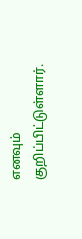எனவும் குறிப்பிட்டுள்ளார்.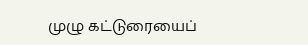முழு கட்டுரையைப்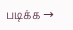படிக்க →